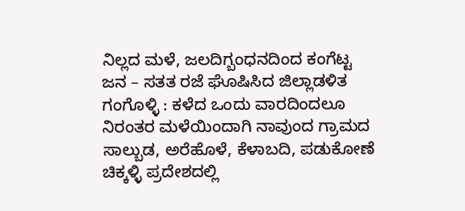ನಿಲ್ಲದ ಮಳೆ, ಜಲದಿಗ್ಬಂಧನದಿಂದ ಕಂಗೆಟ್ಟ ಜನ – ಸತತ ರಜೆ ಘೊಷಿಸಿದ ಜಿಲ್ಲಾಡಳಿತ
ಗಂಗೊಳ್ಳಿ : ಕಳೆದ ಒಂದು ವಾರದಿಂದಲೂ ನಿರಂತರ ಮಳೆಯಿಂದಾಗಿ ನಾವುಂದ ಗ್ರಾಮದ ಸಾಲ್ಬುಡ, ಅರೆಹೊಳೆ, ಕೆಳಾಬದಿ, ಪಡುಕೋಣೆ ಚಿಕ್ಕಳ್ಳಿ ಪ್ರದೇಶದಲ್ಲಿ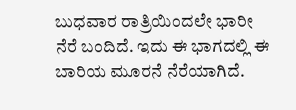ಬುಧವಾರ ರಾತ್ರಿಯಿಂದಲೇ ಭಾರೀ ನೆರೆ ಬಂದಿದೆ. ಇದು ಈ ಭಾಗದಲ್ಲಿ ಈ ಬಾರಿಯ ಮೂರನೆ ನೆರೆಯಾಗಿದೆ.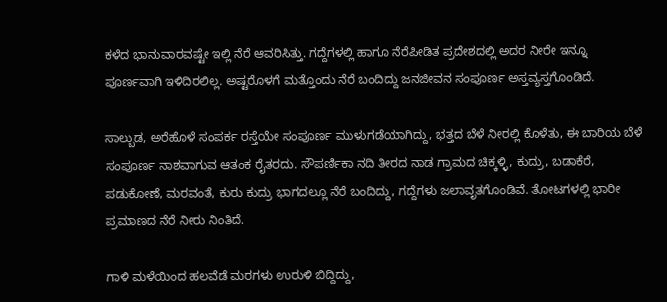ಕಳೆದ ಭಾನುವಾರವಷ್ಟೇ ಇಲ್ಲಿ ನೆರೆ ಆವರಿಸಿತ್ತು. ಗದ್ದೆಗಳಲ್ಲಿ ಹಾಗೂ ನೆರೆಪೀಡಿತ ಪ್ರದೇಶದಲ್ಲಿ ಅದರ ನೀರೇ ಇನ್ನೂ ಪೂರ್ಣವಾಗಿ ಇಳಿದಿರಲಿಲ್ಲ. ಅಷ್ಟರೊಳಗೆ ಮತ್ತೊಂದು ನೆರೆ ಬಂದಿದ್ದು ಜನಜೀವನ ಸಂಪೂರ್ಣ ಅಸ್ತವ್ಯಸ್ತಗೊಂಡಿದೆ.

ಸಾಲ್ಬುಡ, ಅರೆಹೊಳೆ ಸಂಪರ್ಕ ರಸ್ತೆಯೇ ಸಂಪೂರ್ಣ ಮುಳುಗಡೆಯಾಗಿದ್ದು, ಭತ್ತದ ಬೆಳೆ ನೀರಲ್ಲಿ ಕೊಳೆತು, ಈ ಬಾರಿಯ ಬೆಳೆ ಸಂಪೂರ್ಣ ನಾಶವಾಗುವ ಆತಂಕ ರೈತರದು. ಸೌಪರ್ಣಿಕಾ ನದಿ ತೀರದ ನಾಡ ಗ್ರಾಮದ ಚಿಕ್ಕಳ್ಳಿ, ಕುದ್ರು, ಬಡಾಕೆರೆ, ಪಡುಕೋಣೆ, ಮರವಂತೆ, ಕುರು ಕುದ್ರು ಭಾಗದಲ್ಲೂ ನೆರೆ ಬಂದಿದ್ದು, ಗದ್ದೆಗಳು ಜಲಾವೃತಗೊಂಡಿವೆ. ತೋಟಗಳಲ್ಲಿ ಭಾರೀ ಪ್ರಮಾಣದ ನೆರೆ ನೀರು ನಿಂತಿದೆ.

ಗಾಳಿ ಮಳೆಯಿಂದ ಹಲವೆಡೆ ಮರಗಳು ಉರುಳಿ ಬಿದ್ದಿದ್ದು,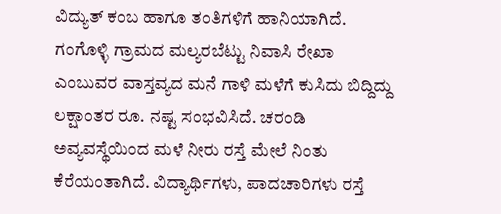ವಿದ್ಯುತ್ ಕಂಬ ಹಾಗೂ ತಂತಿಗಳಿಗೆ ಹಾನಿಯಾಗಿದೆ. ಗಂಗೊಳ್ಳಿ ಗ್ರಾಮದ ಮಲ್ಯರಬೆಟ್ಟು ನಿವಾಸಿ ರೇಖಾ ಎಂಬುವರ ವಾಸ್ತವ್ಯದ ಮನೆ ಗಾಳಿ ಮಳೆಗೆ ಕುಸಿದು ಬಿದ್ದಿದ್ದು ಲಕ್ಷಾಂತರ ರೂ. ನಷ್ಟ ಸಂಭವಿಸಿದೆ. ಚರಂಡಿ ಅವ್ಯವಸ್ಥೆಯಿಂದ ಮಳೆ ನೀರು ರಸ್ತೆ ಮೇಲೆ ನಿಂತು ಕೆರೆಯಂತಾಗಿದೆ. ವಿದ್ಯಾರ್ಥಿಗಳು, ಪಾದಚಾರಿಗಳು ರಸ್ತೆ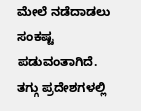ಮೇಲೆ ನಡೆದಾಡಲು ಸಂಕಷ್ಟ ಪಡುವಂತಾಗಿದೆ. ತಗ್ಗು ಪ್ರದೇಶಗಳಲ್ಲಿ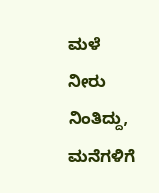ಮಳೆ ನೀರು ನಿಂತಿದ್ದು, ಮನೆಗಳಿಗೆ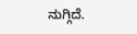ನುಗ್ಗಿದೆ.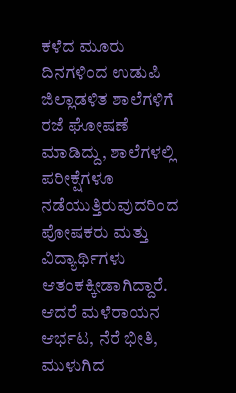ಕಳೆದ ಮೂರು ದಿನಗಳಿಂದ ಉಡುಪಿ ಜಿಲ್ಲಾಡಳಿತ ಶಾಲೆಗಳಿಗೆ ರಜೆ ಘೋಷಣೆ ಮಾಡಿದ್ದು, ಶಾಲೆಗಳಲ್ಲಿ ಪರೀಕ್ಷೆಗಳೂ ನಡೆಯುತ್ತಿರುವುದರಿಂದ ಪೋಷಕರು ಮತ್ತು ವಿದ್ಯಾರ್ಥಿಗಳು ಆತಂಕಕ್ಕೀಡಾಗಿದ್ದಾರೆ. ಆದರೆ ಮಳೆರಾಯನ ಆರ್ಭಟ, ನೆರೆ ಭೀತಿ, ಮುಳುಗಿದ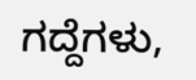ಗದ್ದೆಗಳು,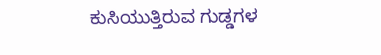ಕುಸಿಯುತ್ತಿರುವ ಗುಡ್ಡಗಳ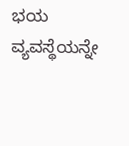ಭಯ ವ್ಯವಸ್ಥೆಯನ್ನೇ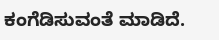ಕಂಗೆಡಿಸುವಂತೆ ಮಾಡಿದೆ.